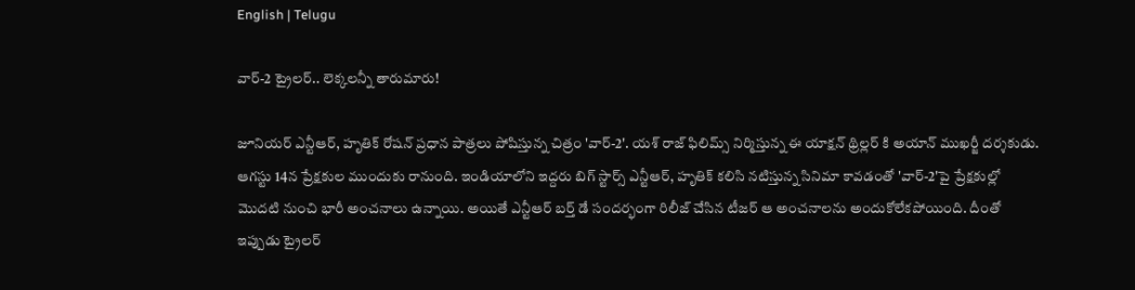English | Telugu

వార్-2 ట్రైలర్.. లెక్కలన్నీ తారుమారు!

జూనియర్ ఎన్టీఆర్, హృతిక్ రోషన్ ప్రధాన పాత్రలు పోషిస్తున్న చిత్రం 'వార్-2'. యశ్ రాజ్ ఫిలిమ్స్ నిర్మిస్తున్న ఈ యాక్షన్ థ్రిల్లర్ కి అయాన్ ముఖర్జీ దర్శకుడు. ఆగస్టు 14న ప్రేక్షకుల ముందుకు రానుంది. ఇండియాలోని ఇద్దరు బిగ్ స్టార్స్ ఎన్టీఆర్, హృతిక్ కలిసి నటిస్తున్న సినిమా కావడంతో 'వార్-2'పై ప్రేక్షకుల్లో మొదటి నుంచి భారీ అంచనాలు ఉన్నాయి. అయితే ఎన్టీఆర్ బర్త్ డే సందర్భంగా రిలీజ్ చేసిన టీజర్ ఆ అంచనాలను అందుకోలేకపోయింది. దీంతో ఇప్పుడు ట్రైలర్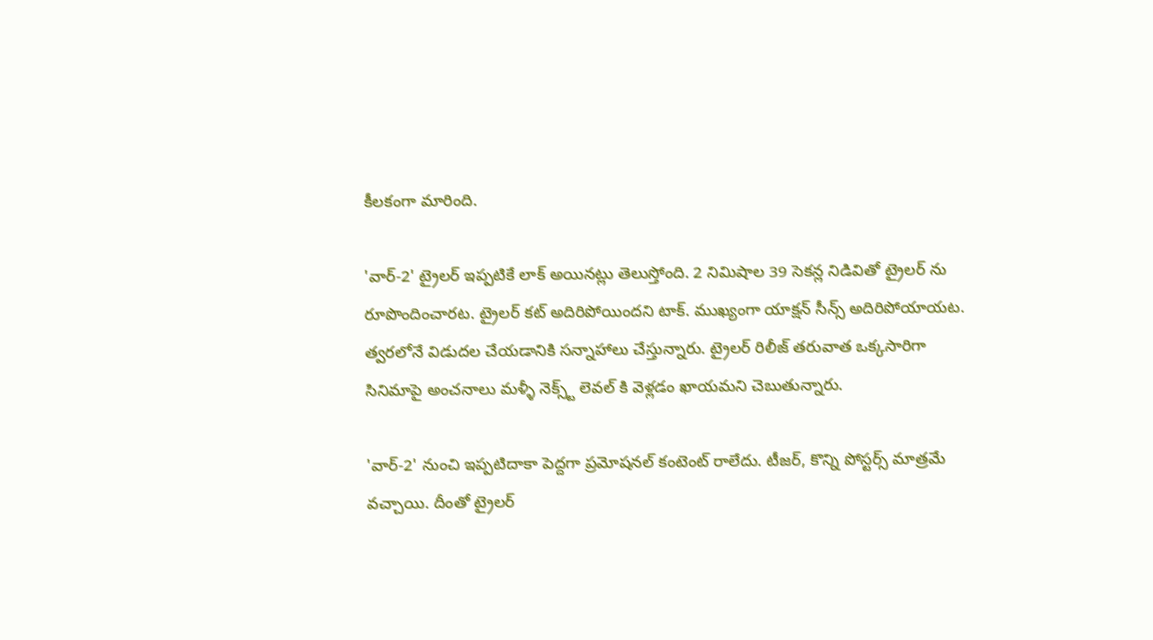కీలకంగా మారింది.

'వార్-2' ట్రైలర్ ఇప్పటికే లాక్ అయినట్లు తెలుస్తోంది. 2 నిమిషాల 39 సెకన్ల నిడివితో ట్రైలర్ ను రూపొందించారట. ట్రైలర్ కట్ అదిరిపోయిందని టాక్. ముఖ్యంగా యాక్షన్ సీన్స్ అదిరిపోయాయట. త్వరలోనే విడుదల చేయడానికి సన్నాహాలు చేస్తున్నారు. ట్రైలర్ రిలీజ్ తరువాత ఒక్కసారిగా సినిమాపై అంచనాలు మళ్ళీ నెక్స్ట్ లెవల్ కి వెళ్లడం ఖాయమని చెబుతున్నారు.

'వార్-2' నుంచి ఇప్పటిదాకా పెద్దగా ప్రమోషనల్ కంటెంట్ రాలేదు. టీజర్, కొన్ని పోస్టర్స్ మాత్రమే వచ్చాయి. దీంతో ట్రైలర్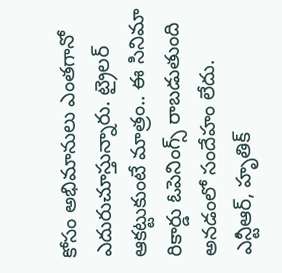కోసం అభిమానులు ఎంతగానో ఎదురుచూస్తున్నారు. ట్రైలర్ ఆకట్టుకుంటే మాత్రం.. ఈ సినిమా రికార్డు ఓపెనింగ్స్ రాబడుతుంది అనడంలో సందేహం లేదు. ఎన్టీఆర్, హృతిక్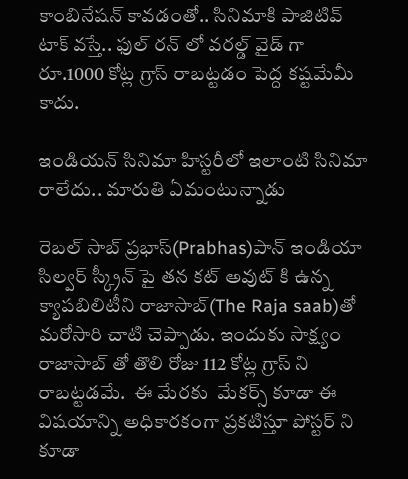కాంబినేషన్ కావడంతో.. సినిమాకి పాజిటివ్ టాక్ వస్తే.. ఫుల్ రన్ లో వరల్డ్ వైడ్ గా రూ.1000 కోట్ల గ్రాస్ రాబట్టడం పెద్ద కష్టమేమీ కాదు.

ఇండియన్ సినిమా హిస్టరీలో ఇలాంటి సినిమా రాలేదు.. మారుతి ఏమంటున్నాడు

రెబల్ సాబ్ ప్రభాస్(Prabhas)పాన్ ఇండియా సిల్వర్ స్క్రీన్ పై తన కట్ అవుట్ కి ఉన్న క్యాపబిలిటీని రాజాసాబ్(The Raja saab)తో మరోసారి చాటి చెప్పాడు. ఇందుకు సాక్ష్యం రాజాసాబ్ తో తొలి రోజు 112 కోట్ల గ్రాస్ ని రాబట్టడమే.  ఈ మేరకు  మేకర్స్ కూడా ఈ విషయాన్ని అధికారకంగా ప్రకటిస్తూ పోస్టర్ ని కూడా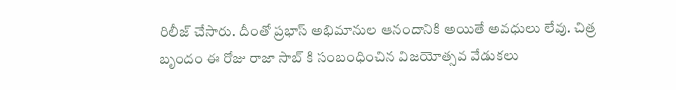రిలీజ్ చేసారు. దీంతో ప్రభాస్ అభిమానుల ఆనందానికి అయితే అవధులు లేవు. చిత్ర బృందం ఈ రోజు రాజా సాబ్ కి సంబంధించిన విజయోత్సవ వేడుకలు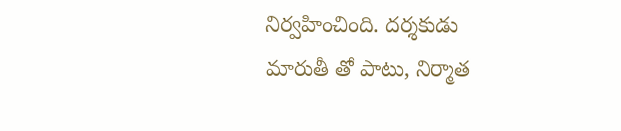నిర్వహించింది. దర్శకుడు మారుతీ తో పాటు, నిర్మాత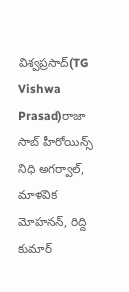విశ్వప్రసాద్(TG Vishwa Prasad)రాజా సాబ్ హీరోయిన్స్ నిధి అగర్వాల్, మాళవిక మోహనన్, రిద్ది కుమార్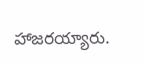హాజరయ్యారు.